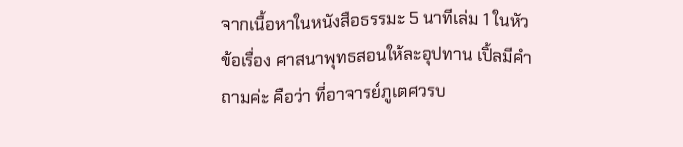จากเนื้อหาในหนังสือธรรมะ 5 นาทีเล่ม 1 ในหัวข้อเรื่อง ศาสนาพุทธสอนให้ละอุปทาน เปิ้ลมีคำถามค่ะ คือว่า ที่อาจารย์ภูเตศวรบ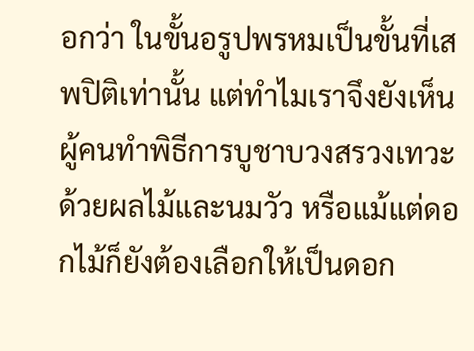อกว่า ในขั้นอรูปพรหมเป็นขั้นที่เสพปิติเท่านั้น แต่ทำไมเราจึงยังเห็นผู้คนทำพิธีการบูชาบวงสรวงเทวะด้วยผลไม้และนมวัว หรือแม้แต่ดอกไม้ก็ยังต้องเลือกให้เป็นดอก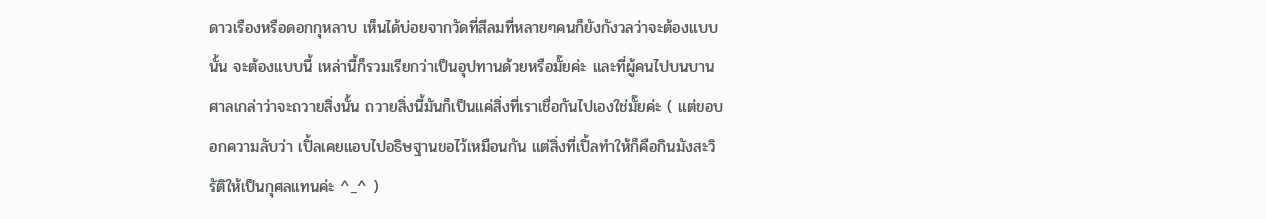ดาวเรืองหรือดอกกุหลาบ เห็นได้บ่อยจากวัดที่สีลมที่หลายๆคนก็ยังกังวลว่าจะต้องแบบนั้น จะต้องแบบนี้ เหล่านี้ก็รวมเรียกว่าเป็นอุปทานด้วยหรือมั๊ยค่ะ และที่ผู้คนไปบนบานศาลเกล่าว่าจะถวายสิ่งนั้น ถวายสิ่งนี้มันก็เป็นแค่สิ่งที่เราเชื่อกันไปเองใช่มั๊ยค่ะ ( แต่ขอบอกความลับว่า เปิ้ลเคยแอบไปอธิษฐานขอไว้เหมือนกัน แต่สิ่งที่เปิ้ลทำให้ก็คือกินมังสะวิรัติให้เป็นกุศลแทนค่ะ ^_^ )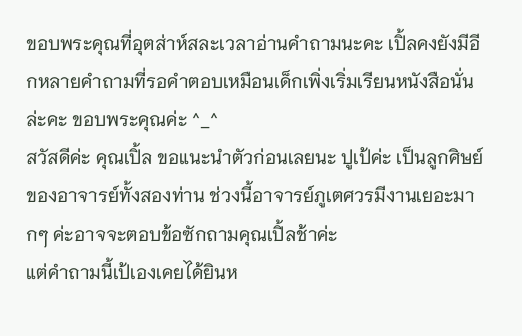ขอบพระคุณที่อุตส่าห์สละเวลาอ่านคำถามนะคะ เปิ้ลคงยังมีอีกหลายคำถามที่รอคำตอบเหมือนเด็กเพิ่งเริ่มเรียนหนังสือนั่นล่ะคะ ขอบพระคุณค่ะ ^_^
สวัสดีค่ะ คุณเปิ้ล ขอแนะนำตัวก่อนเลยนะ ปูเป้ค่ะ เป็นลูกศิษย์ของอาจารย์ทั้งสองท่าน ช่วงนี้อาจารย์ภูเตศวรมีงานเยอะมากๆ ค่ะอาจจะตอบข้อซักถามคุณเปิ้ลช้าค่ะ
แต่คำถามนี้เป้เองเคยได้ยินห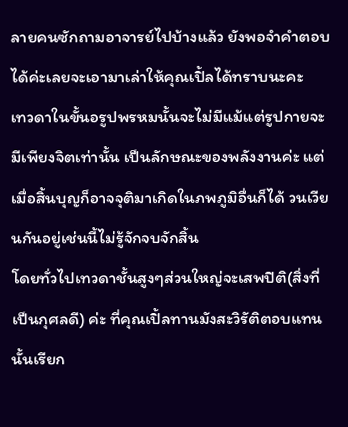ลายคนซักถามอาจารย์ไปบ้างแล้ว ยังพอจำคำตอบได้ค่ะเลยจะเอามาเล่าให้คุณเปิ้ลได้ทราบนะคะ
เทวดาในขั้นอรูปพรหมนั้นจะไม่มีแม้แต่รูปกายจะมีเพียงจิตเท่านั้น เป็นลักษณะของพลังงานค่ะ แต่เมื่อสิ้นบุญก็อาจจุติมาเกิดในภพภูมิอื่นก็ได้ วนเวียนกันอยู่เช่นนี้ไม่รู้จักจบจักสิ้น
โดยทั่วไปเทวดาชั้นสูงๆส่วนใหญ่จะเสพปิติ(สิ่งที่เป็นกุศลดี) ค่ะ ที่คุณเปิ้ลทานมังสะวิรัติตอบแทนนั้นเรียก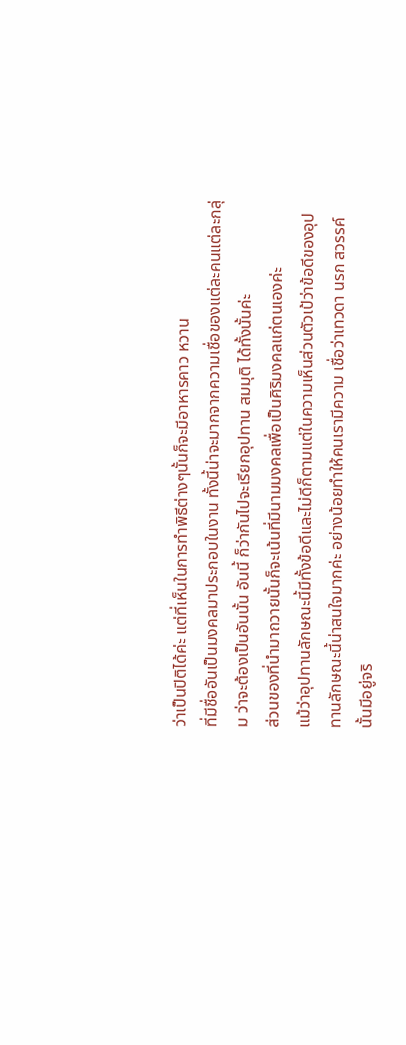ว่าเป็นปิติได้ค่ะ แต่ที่เห็นในการทำพิธีต่างๆนั้นก็จะมีอาหารคาว หวาน
ที่มีชื่ออันเป็นมงคลมาประกอบในงาน ทั้งนี้น่าจะมากจากความเชื่อของแต่ละคนแต่ละกลุ่ม ว่าจะต้องเป็นอันนั้น อันนี้ ก็ว่ากันไปจะเรียกอุปทาน สมมุติ ได้ทั้งนั้นค่ะ
ส่วนของที่นำมาถวายนั้นก็จะเน้นที่มีนามมงคลเพื่อเป็นศิริมงคลแก่ตนเองค่ะ
แม้ว่าอุปทานลักษณะนี้มีทั้งข้อดีและไม่ดีก็ตามแต่ในความเห็นส่วนตัวเป้ว่าข้อดีของอุปทานลักษณะนี้น่าสนใจมากค่ะ อย่างน้อยทำให้คนเรามีความ เชื่อว่าเทวดา นรก สวรรค์
นั้นมีอยู่จริ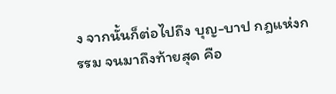ง จากนั้นก็ต่อไปถึง บุญ-บาป กฎแห่งกรรม จนมาถึงท้ายสุด คือ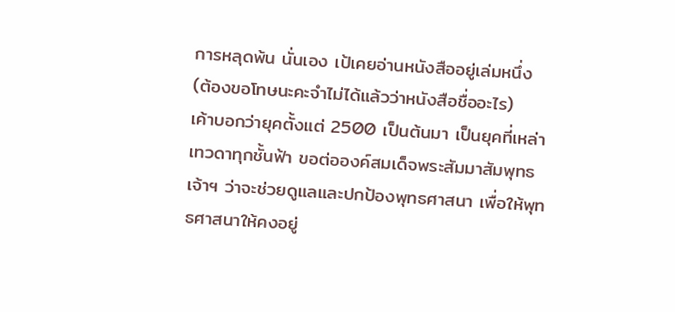การหลุดพ้น นั่นเอง เป้เคยอ่านหนังสืออยู่เล่มหนึ่ง (ต้องขอโทษนะคะจำไม่ได้แล้วว่าหนังสือชื่ออะไร)
เค้าบอกว่ายุคตั้งแต่ 2500 เป็นต้นมา เป็นยุคที่เหล่าเทวดาทุกชั้นฟ้า ขอต่อองค์สมเด็จพระสัมมาสัมพุทธเจ้าฯ ว่าจะช่วยดูแลและปกป้องพุทธศาสนา เพื่อให้พุทธศาสนาให้คงอยู่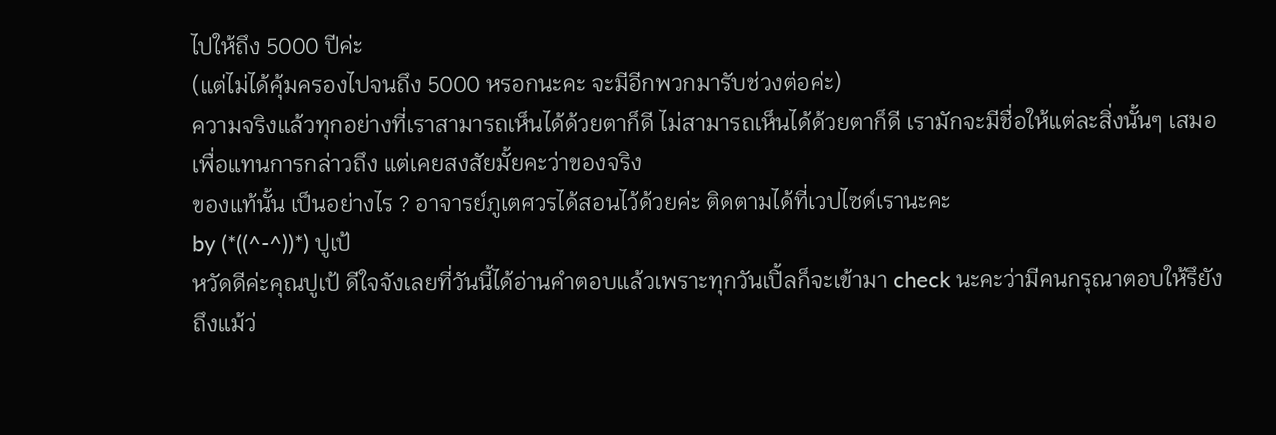ไปให้ถึง 5000 ปีค่ะ
(แต่ไม่ได้คุ้มครองไปจนถึง 5000 หรอกนะคะ จะมีอีกพวกมารับช่วงต่อค่ะ)
ความจริงแล้วทุกอย่างที่เราสามารถเห็นได้ด้วยตาก็ดี ไม่สามารถเห็นได้ด้วยตาก็ดี เรามักจะมีชื่อให้แต่ละสิ่งนั้นๆ เสมอเพื่อแทนการกล่าวถึง แต่เคยสงสัยมั้ยคะว่าของจริง
ของแท้นั้น เป็นอย่างไร ? อาจารย์ภูเตศวรได้สอนไว้ด้วยค่ะ ติดตามได้ที่เวปไซด์เรานะคะ
by (*((^-^))*) ปูเป้
หวัดดีค่ะคุณปูเป้ ดีใจจังเลยที่วันนี้ได้อ่านคำตอบแล้วเพราะทุกวันเปิ้ลก็จะเข้ามา check นะคะว่ามีคนกรุณาตอบให้รึยัง ถึงแม้ว่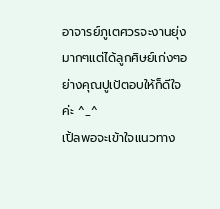อาจารย์ภูเตศวรจะงานยุ่งมากๆแต่ได้ลูกศิษย์เก่งๆอย่างคุณปูเป้ตอบให้ก็ดีใจค่ะ ^_^
เปิ้ลพอจะเข้าใจแนวทาง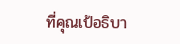ที่คุณเป้อธิบา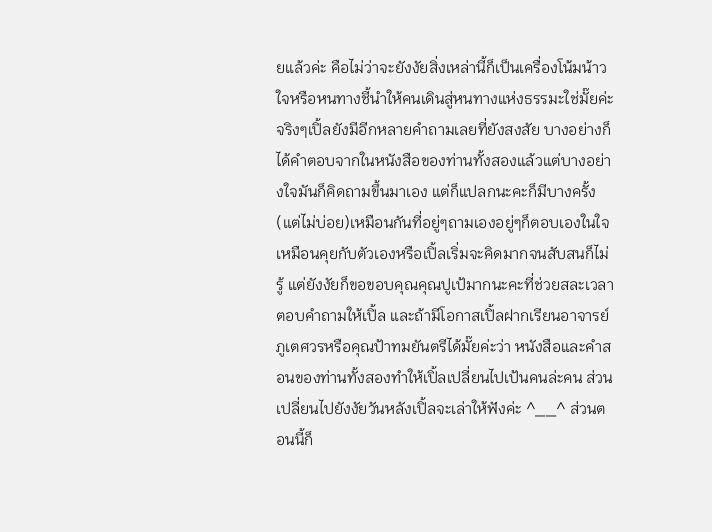ยแล้วค่ะ คือไม่ว่าจะยังงัยสิ่งเหล่านี้ก็เป็นเครื่องโน้มน้าวใจหรือหนทางชี้นำให้คนเดินสู่หนทางแห่งธรรมะใช่มั๊ยค่ะ จริงๆเปิ้ลยังมีอีกหลายคำถามเลยที่ยังสงสัย บางอย่างก็ได้คำตอบจากในหนังสือของท่านทั้งสองแล้วแต่บางอย่างใจมันก็คิดถามขึ้นมาเอง แต่ก็แปลกนะคะก็มีบางครั้ง(แต่ไม่บ่อย)เหมือนกันที่อยู่ๆถามเองอยู่ๆก็ตอบเองในใจ เหมือนคุยกับตัวเองหรือเปิ้ลเริ่มจะคิดมากจนสับสนก็ไม่รู้ แต่ยังงัยก็ขอขอบคุณคุณปูเป้มากนะคะที่ช่วยสละเวลาตอบคำถามให้เปิ้ล และถ้ามีโอกาสเปิ้ลฝากเรียนอาจารย์ภูเตศวรหรือคุณป้าทมยันตรีได้มั๊ยค่ะว่า หนังสือและคำสอนของท่านทั้งสองทำให้เปิ้ลเปลี่ยนไปเป้นคนล่ะคน ส่วนเปลี่ยนไปยังงัยวันหลังเปิ้ลจะเล่าให้ฟังค่ะ ^__^ ส่วนตอนนี้ก็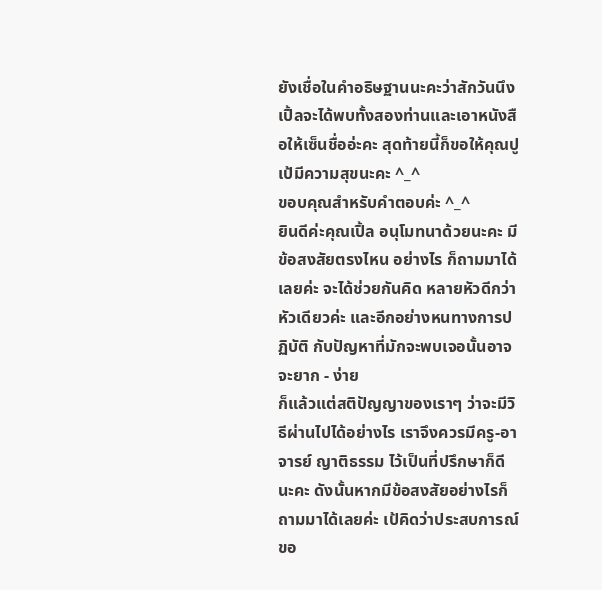ยังเชื่อในคำอธิษฐานนะคะว่าสักวันนึงเปิ้ลจะได้พบทั้งสองท่านและเอาหนังสือให้เซ็นชื่ออ่ะคะ สุดท้ายนี้ก็ขอให้คุณปูเป้มีความสุขนะคะ ^_^
ขอบคุณสำหรับคำตอบค่ะ ^_^
ยินดีค่ะคุณเปิ้ล อนุโมทนาด้วยนะคะ มีข้อสงสัยตรงไหน อย่างไร ก็ถามมาได้เลยค่ะ จะได้ช่วยกันคิด หลายหัวดีกว่าหัวเดียวค่ะ และอีกอย่างหนทางการปฏิบัติ กับปัญหาที่มักจะพบเจอนั้นอาจจะยาก - ง่าย
ก็แล้วแต่สติปัญญาของเราๆ ว่าจะมีวิธีผ่านไปได้อย่างไร เราจึงควรมีครู-อาจารย์ ญาติธรรม ไว้เป็นที่ปรึกษาก็ดีนะคะ ดังนั้นหากมีข้อสงสัยอย่างไรก็ถามมาได้เลยค่ะ เป้คิดว่าประสบการณ์ขอ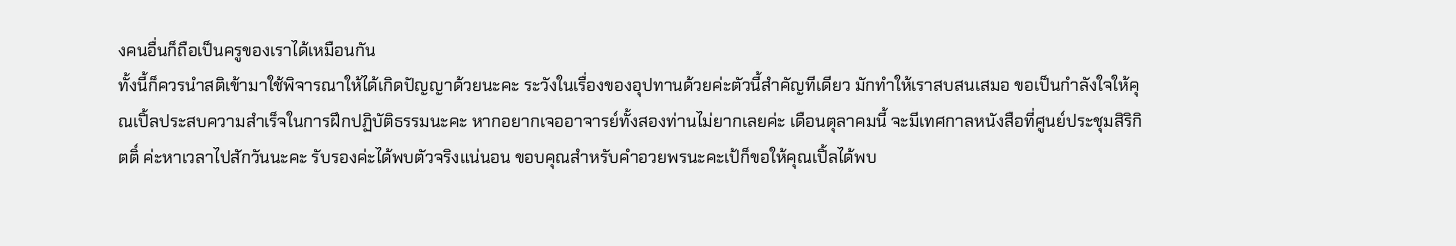งคนอื่นก็ถือเป็นครูของเราได้เหมือนกัน
ทั้งนี้ก็ควรนำสติเข้ามาใช้พิจารณาให้ได้เกิดปัญญาด้วยนะคะ ระวังในเรื่องของอุปทานด้วยค่ะตัวนี้สำคัญทีเดียว มักทำให้เราสบสนเสมอ ขอเป็นกำลังใจให้คุณเปิ้ลประสบความสำเร็จในการฝึกปฏิบัติธรรมนะคะ หากอยากเจออาจารย์ทั้งสองท่านไม่ยากเลยค่ะ เดือนตุลาคมนี้ จะมีเทศกาลหนังสือที่ศูนย์ประชุมสิริกิตติ์ ค่ะหาเวลาไปสักวันนะคะ รับรองค่ะได้พบตัวจริงแน่นอน ขอบคุณสำหรับคำอวยพรนะคะเป้ก็ขอให้คุณเปิ้ลได้พบ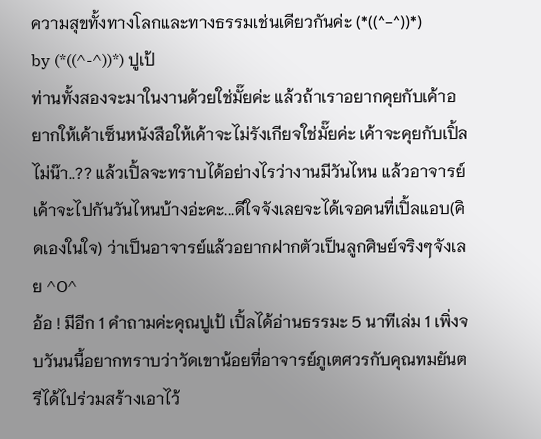ความสุขทั้งทางโลกและทางธรรมเช่นเดียวกันค่ะ (*((^-^))*)
by (*((^-^))*) ปูเป้
ท่านทั้งสองจะมาในงานด้วยใช่มั๊ยค่ะ แล้วถ้าเราอยากคุยกับเค้าอยากให้เค้าเซ็นหนังสือให้เค้าจะไม่รังเกียจใช่มั๊ยค่ะ เค้าจะคุยกับเปิ้ลไม่น๊า..?? แล้วเปิ้ลจะทราบได้อย่างไรว่างานมีวันไหน แล้วอาจารย์เค้าจะไปกันวันไหนบ้างอ่ะคะ...ดีใจจังเลยจะได้เจอคนที่เปิ้ลแอบ(คิดเองในใจ) ว่าเป็นอาจารย์แล้วอยากฝากตัวเป็นลูกศิษย์จริงๆจังเลย ^O^
อ้อ ! มีอีก 1 คำถามค่ะคุณปูเป้ เปิ้ลได้อ่านธรรมะ 5 นาทีเล่ม 1 เพิ่งจบวันนนี้อยากทราบว่าวัดเขาน้อยที่อาจารย์ภูเตศวรกับคุณทมยันตรีได้ไปร่วมสร้างเอาไว้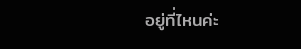อยู่ที่ไหนค่ะ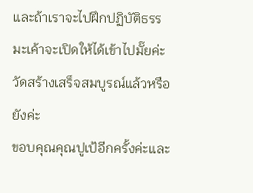และถ้าเราจะไปฝึกปฏิบัติธรรมะเค้าจะเปิดให้ได้เข้าไปมั๊ยค่ะ วัดสร้างเสร็จสมบูรณ์แล้วหรือยังค่ะ
ขอบคุณคุณปูเป้อีกครั้งค่ะและ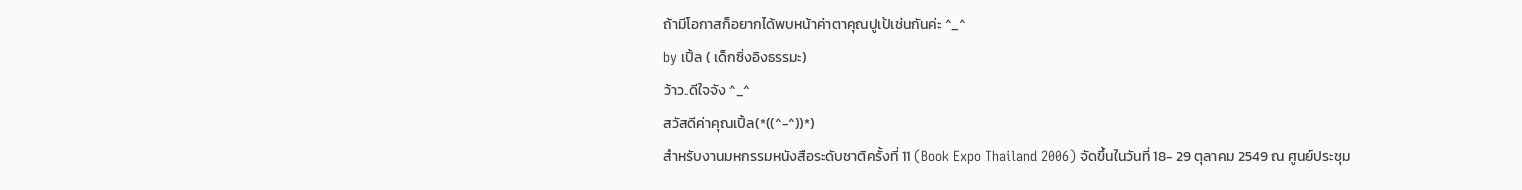ถ้ามีโอกาสก็อยากได้พบหน้าค่าตาคุณปูเป้เช่นกันค่ะ ^_^
by เปิ้ล ( เด็กซิ่งอิงธรรมะ)
ว้าว..ดีใจจัง ^_^
สวัสดีค่าคุณเปิ้ล(*((^-^))*)
สำหรับงานมหกรรมหนังสือระดับชาติครั้งที่ 11 (Book Expo Thailand 2006) จัดขึ้นในวันที่ 18- 29 ตุลาคม 2549 ณ ศูนย์ประชุม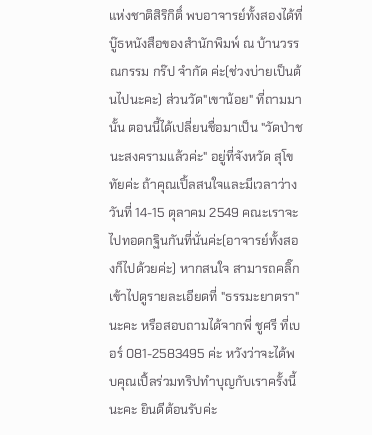แห่งชาติสิริกิติ์ พบอาจารย์ทั้งสองได้ที่ บู๊ธหนังสือของสำนักพิมพ์ ณ บ้านวรรณกรรม กร๊ป จำกัด ค่ะ(ช่วงบ่ายเป็นต้นไปนะคะ) ส่วนวัด"เขาน้อย" ที่ถามมานั้น ตอนนี้ได้เปลี่ยนชื่อมาเป็น "วัดป่าชนะสงครามแล้วค่ะ" อยู่ที่จังหวัด สุโขทัยค่ะ ถ้าคุณเปิ้ลสนใจและมีเวลาว่าง วันที่ 14-15 ตุลาคม 2549 คณะเราจะไปทอดกฐินกันที่นั่นค่ะ(อาจารย์ทั้งสองก็ไปด้วยค่ะ) หากสนใจ สามารถคลิ๊กเข้าไปดูรายละเอียดที่ "ธรรมะยาตรา" นะคะ หรือสอบถามได้จากพี่ ชูศรี ที่เบอร์ 081-2583495 ค่ะ หวังว่าจะได้พบคุณเปิ้ลร่วมทริปทำบุญกับเราครั้งนี้นะคะ ยินดีต้อนรับค่ะ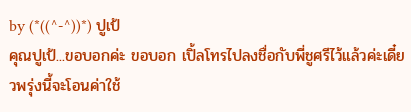by (*((^-^))*) ปูเป้
คุณปูเป้...ขอบอกค่ะ ขอบอก เปิ้ลโทรไปลงชื่อกับพี่ชูศรีไว้แล้วค่ะเดี๋ยวพรุ่งนี้จะโอนค่าใช้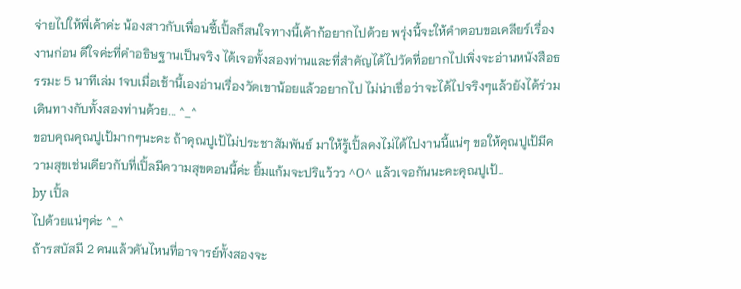จ่ายไปให้พี่เค้าค่ะ น้องสาวกับเพื่อนซี้เปิ้ลก็สนใจทางนี้เค้าก้อยากไปด้วย พรุ่งนี้จะให้คำตอบขอเคลียร์เรื่องงานก่อน ดีใจค่ะที่คำอธิษฐานเป็นจริง ได้เจอทั้งสองท่านและที่สำคัญได้ไปวัดที่อยากไปเพิ่งจะอ่านหนังสือธรรมะ 5 นาทีเล่ม 1จบเมื่อเช้านี้เองอ่านเรื่องวัดเขาน้อยแล้วอยากไป ไม่น่าเชื่อว่าจะได้ไปจริงๆแล้วยังได้ร่วมเดินทางกับทั้งสองท่านด้วย... ^_^
ขอบคุณคุณปูเป้มากๆนะคะ ถ้าคุณปูเป้ไม่ประชาสัมพันธ์ มาให้รู้เปิ้ลคงไม่ได้ไปงานนี้แน่ๆ ขอให้คุณปูเป้มีความสุขเช่นเดียวกับที่เปิ้ลมีความสุขตอนนี้ค่ะ ยิ้มแก้มจะปริแว้วว ^O^ แล้วเจอกันนะคะคุณปูเป้..
by เปิ้ล
ไปด้วยแน่ๆค่ะ ^_^
ถ้ารสบัสมี 2 คนแล้วคันไหนที่อาจารย์ทั้งสองจะ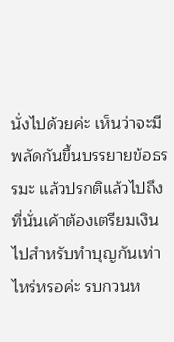นั่งไปด้วยค่ะ เห็นว่าจะมีพลัดกันขึ้นบรรยายข้อธรรมะ แล้วปรกติแล้วไปถึงที่นั่นเค้าต้องเตรียมเงินไปสำหรับทำบุญกันเท่าไหร่หรอค่ะ รบกวนห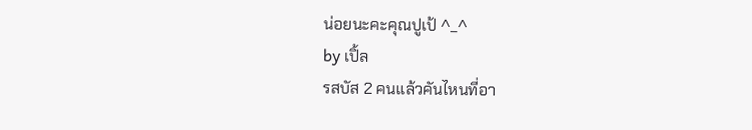น่อยนะคะคุณปูเป้ ^_^
by เปิ้ล
รสบัส 2 คนแล้วคันไหนที่อา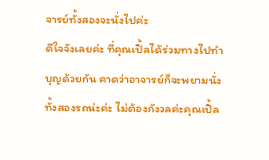จารย์ทั้งสองจะนั่งไปค่ะ
ดีใจจังเลยค่ะ ที่คุณเปิ้ลได้ร่วมทางไปทำบุญด้วยกัน คาดว่าอาจารย์ก็จะพยามนั่งทั้งสองรถน่ะค่ะ ไม่ต้องกังวลค่ะคุณเปิ้ล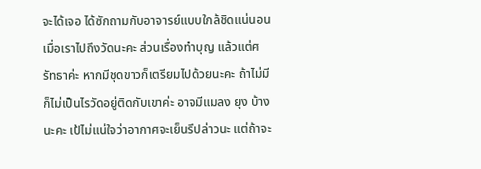จะได้เจอ ได้ซักถามกับอาจารย์แบบใกล้ชิดแน่นอน เมื่อเราไปถึงวัดนะคะ ส่วนเรื่องทำบุญ แล้วแต่ศรัทธาค่ะ หากมีชุดขาวก็เตรียมไปด้วยนะคะ ถ้าไม่มีก็ไม่เป็นไรวัดอยู่ติดกับเขาค่ะ อาจมีแมลง ยุง บ้างนะคะ เป้ไม่แน่ใจว่าอากาศจะเย็นรึปล่าวนะ แต่ถ้าจะ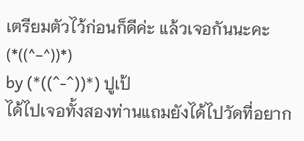เตรียมตัวไว้ก่อนก็ดีค่ะ แล้วเจอกันนะคะ (*((^-^))*)
by (*((^-^))*) ปูเป้
ได้ไปเจอทั้งสองท่านแถมยังได้ไปวัดที่อยาก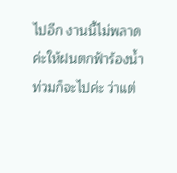ไปอีก งานนี้ไม่พลาดค่ะให้ฝนตกฟ้าร้องน้ำท่วมก็จะไปค่ะ ว่าแต่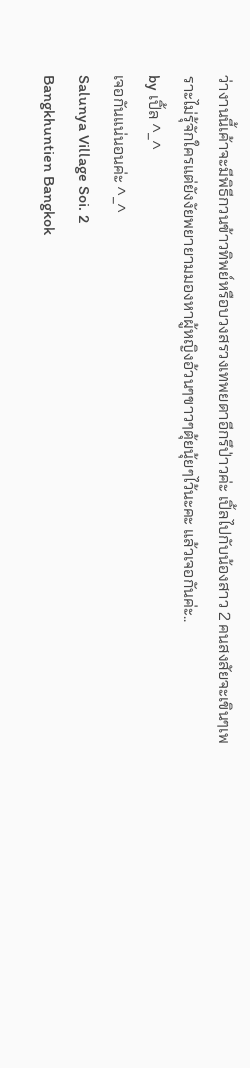ว่างานนี้เค้าจะมีพิธีกวนข้าวทิพย์หรือบวงสรวงเทพยดาอีกรึป่าวค่ะ เปิ้ลไปกับน้องสาว 2 คนสงสัยจะเขินๆเพราะไม่รุ้จักใครแต่ยังงัยพยายามมองหาผู้หญิงอ้วนๆขาวๆตุ้ยนุ้ยๆไว้นะคะ แล้วเจอกันค่ะ..
by เปิ้ล ^_^
เจอกันแน่นอนค่ะ ^_^
Salunya Village Soi. 2
Bangkhuntien Bangkok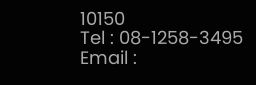10150
Tel : 08-1258-3495
Email :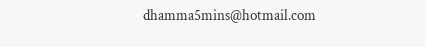dhamma5mins@hotmail.com